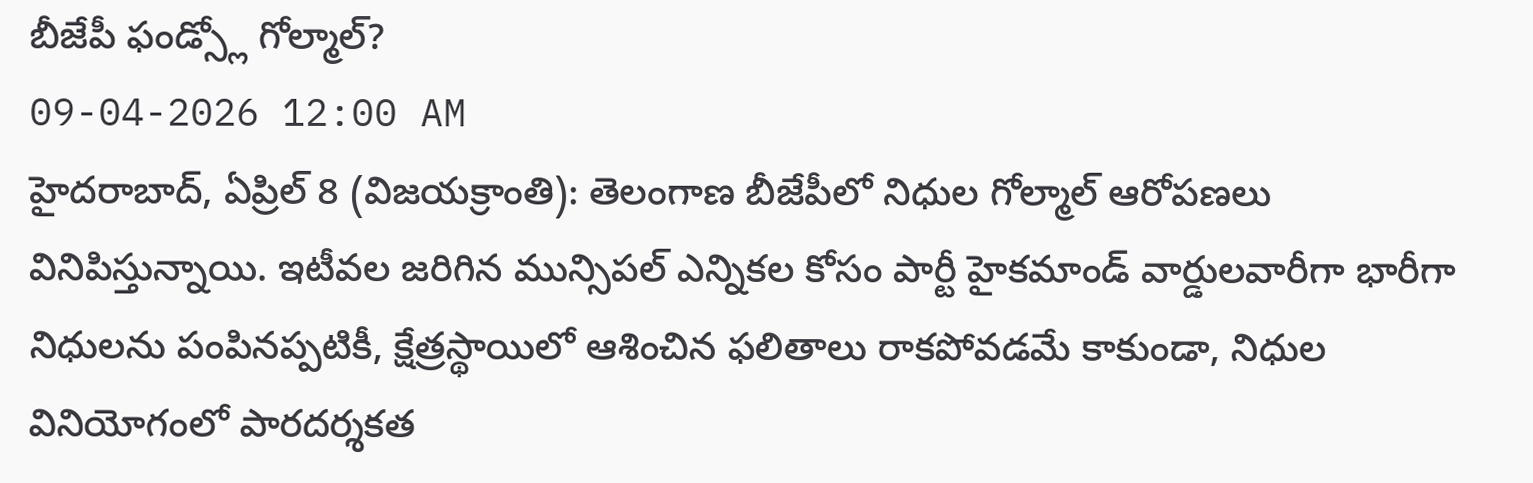బీజేపీ ఫండ్స్లో గోల్మాల్?
09-04-2026 12:00 AM
హైదరాబాద్, ఏప్రిల్ 8 (విజయక్రాంతి): తెలంగాణ బీజేపీలో నిధుల గోల్మాల్ ఆరోపణలు వినిపిస్తున్నాయి. ఇటీవల జరిగిన మున్సిపల్ ఎన్నికల కోసం పార్టీ హైకమాండ్ వార్డులవారీగా భారీగా నిధులను పంపినప్పటికీ, క్షేత్రస్థాయిలో ఆశించిన ఫలితాలు రాకపోవడమే కాకుండా, నిధుల వినియోగంలో పారదర్శకత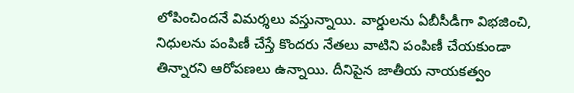లోపించిందనే విమర్శలు వస్తున్నాయి. వార్డులను ఏబీసీడీగా విభజించి, నిధులను పంపిణీ చేస్తే కొందరు నేతలు వాటిని పంపిణీ చేయకుండా తిన్నారని ఆరోపణలు ఉన్నాయి. దీనిపైన జాతీయ నాయకత్వం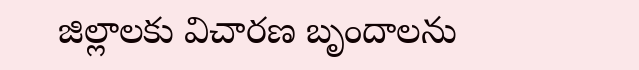జిల్లాలకు విచారణ బృందాలను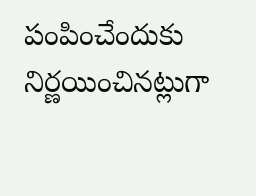పంపించేందుకు నిర్ణయించినట్లుగా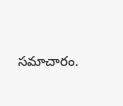సమాచారం.